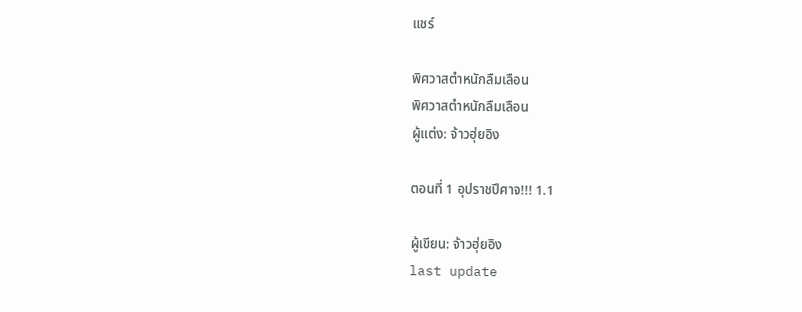แชร์

พิศวาสตำหนักลืมเลือน
พิศวาสตำหนักลืมเลือน
ผู้แต่ง: จ้าวฮุ่ยอิง

ตอนที่ 1 อุปราชปีศาจ!!! 1.1

ผู้เขียน: จ้าวฮุ่ยอิง
last update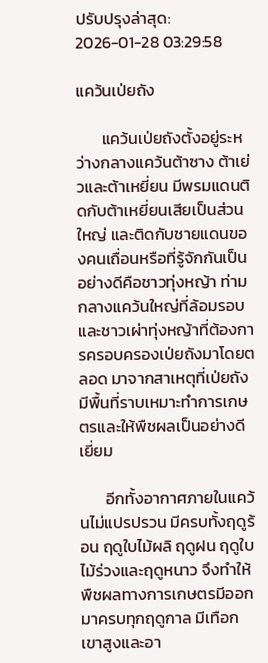ปรับปรุงล่าสุด: 2026-01-28 03:29:58

แคว้นเป่ยถัง

       แคว้นเป่ยถังตั้งอยู่ระหว่างกลางแคว้นต้าซาง ต้าเย่วและต้าเหยี่ยน มีพรมแดนติดกับต้าเหยี่ยนเสียเป็นส่วนใหญ่ และติดกับชายแดนของคนเถื่อนหรือที่รู้จักกันเป็นอย่างดีคือชาวทุ่งหญ้า ท่ามกลางแคว้นใหญ่ที่ล้อมรอบและชาวเผ่าทุ่งหญ้าที่ต้องการครอบครองเป่ยถังมาโดยตลอด มาจากสาเหตุที่เป่ยถังมีพื้นที่ราบเหมาะทำการเกษตรและให้พืชผลเป็นอย่างดีเยี่ยม

       อีกทั้งอากาศภายในแคว้นไม่แปรปรวน มีครบทั้งฤดูร้อน ฤดูใบไม้ผลิ ฤดูฝน ฤดูใบไม้ร่วงและฤดูหนาว จึงทำให้พืชผลทางการเกษตรมีออกมาครบทุกฤดูกาล มีเทือกเขาสูงและอา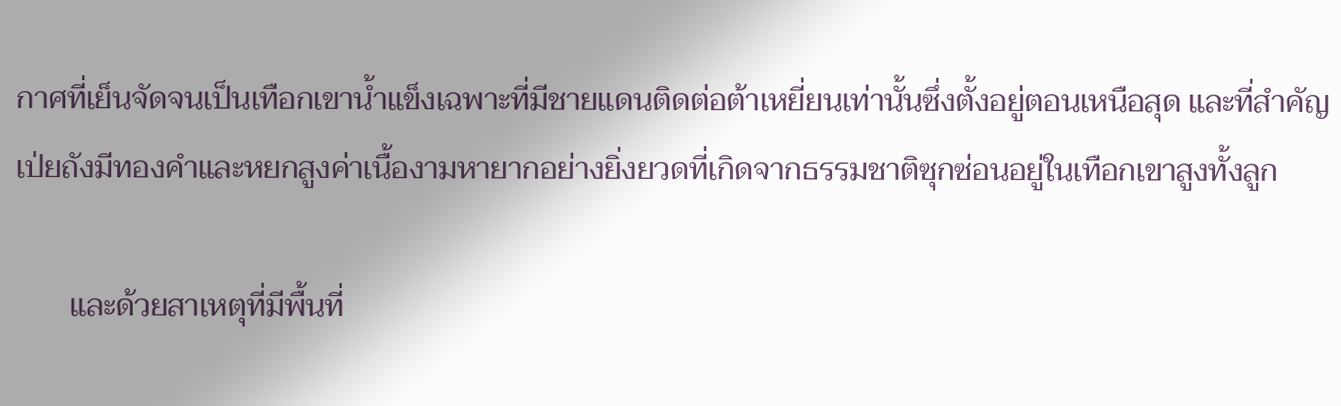กาศที่เย็นจัดจนเป็นเทือกเขาน้ำแข็งเฉพาะที่มีชายแดนติดต่อต้าเหยี่ยนเท่านั้นซึ่งตั้งอยู่ตอนเหนือสุด และที่สำคัญเป่ยถังมีทองคำและหยกสูงค่าเนื้องามหายากอย่างยิ่งยวดที่เกิดจากธรรมชาติซุกซ่อนอยู่ในเทือกเขาสูงทั้งลูก

       และด้วยสาเหตุที่มีพื้นที่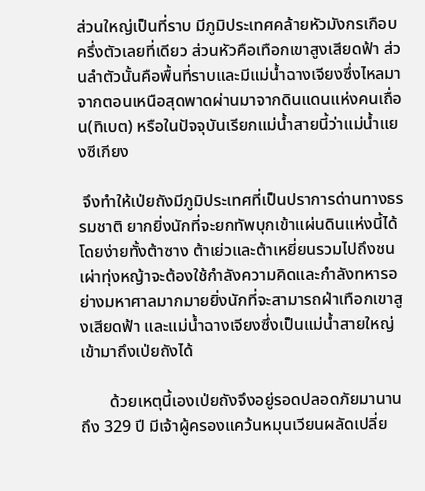ส่วนใหญ่เป็นที่ราบ มีภูมิประเทศคล้ายหัวมังกรเกือบครึ่งตัวเลยที่เดียว ส่วนหัวคือเทือกเขาสูงเสียดฟ้า ส่วนลำตัวนั้นคือพื้นที่ราบและมีแม่น้ำฉางเจียงซึ่งไหลมาจากตอนเหนือสุดพาดผ่านมาจากดินแดนแห่งคนเถื่อน(ทิเบต) หรือในปัจจุบันเรียกแม่น้ำสายนี้ว่าแม่น้ำแยงซีเกียง

 จึงทำให้เป่ยถังมีภูมิประเทศที่เป็นปราการด่านทางธรรมชาติ ยากยิ่งนักที่จะยกทัพบุกเข้าแผ่นดินแห่งนี้ได้โดยง่ายทั้งต้าซาง ต้าเย่วและต้าเหยี่ยนรวมไปถึงชนเผ่าทุ่งหญ้าจะต้องใช้กำลังความคิดและกำลังทหารอย่างมหาศาลมากมายยิ่งนักที่จะสามารถฝ่าเทือกเขาสูงเสียดฟ้า และแม่น้ำฉางเจียงซึ่งเป็นแม่น้ำสายใหญ่เข้ามาถึงเป่ยถังได้

       ด้วยเหตุนี้เองเป่ยถังจึงอยู่รอดปลอดภัยมานานถึง 329 ปี มีเจ้าผู้ครองแคว้นหมุนเวียนผลัดเปลี่ย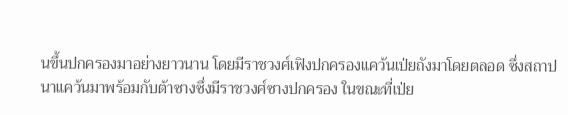นขึ้นปกครองมาอย่างยาวนาน โดยมีราชวงศ์เฟิงปกครองแคว้นเป่ยถังมาโดยตลอด ซึ่งสถาปนาแคว้นมาพร้อมกับต้าซางซึ่งมีราชวงศ์ซางปกครอง ในขณะที่เป่ย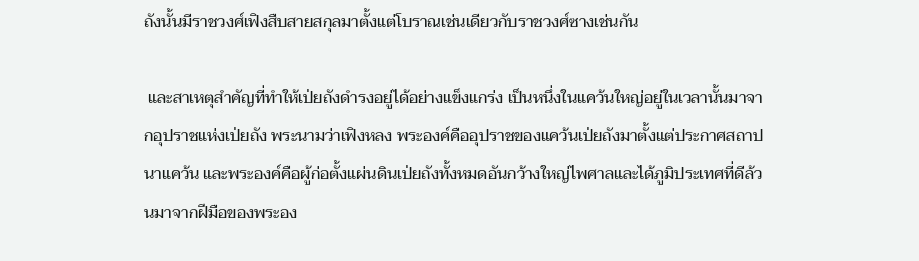ถังนั้นมีราชวงศ์เฟิงสืบสายสกุลมาตั้งแต่โบราณเช่นเดียวกับราชวงศ์ซางเช่นกัน

 และสาเหตุสำคัญที่ทำให้เป่ยถังดำรงอยู่ได้อย่างแข็งแกร่ง เป็นหนึ่งในแคว้นใหญ่อยู่ในเวลานั้นมาจากอุปราชแห่งเป่ยถัง พระนามว่าเฟิงหลง พระองค์คืออุปราชของแคว้นเป่ยถังมาตั้งแต่ประกาศสถาปนาแคว้น และพระองค์คือผู้ก่อตั้งแผ่นดินเป่ยถังทั้งหมดอันกว้างใหญ่ไพศาลและได้ภูมิประเทศที่ดีล้วนมาจากฝีมือของพระอง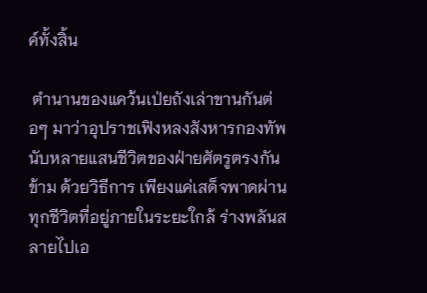ค์ทั้งสิ้น

 ตำนานของแคว้นเป่ยถังเล่าขานกันต่อๆ มาว่าอุปราชเฟิงหลงสังหารกองทัพนับหลายแสนชีวิตของฝ่ายศัตรูตรงกันข้าม ด้วยวิธีการ เพียงแค่เสด็จพาดผ่านทุกชีวิตที่อยู่ภายในระยะใกล้ ร่างพลันสลายไปเอ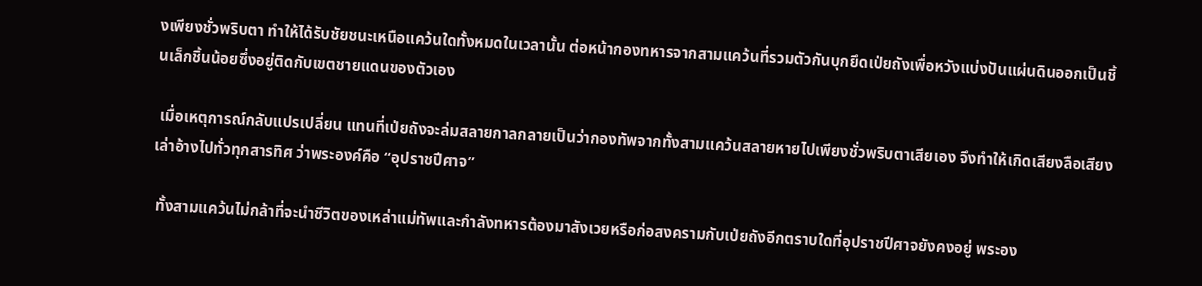งเพียงชั่วพริบตา ทำให้ได้รับชัยชนะเหนือแคว้นใดทั้งหมดในเวลานั้น ต่อหน้ากองทหารจากสามแคว้นที่รวมตัวกันบุกยึดเป่ยถังเพื่อหวังแบ่งปันแผ่นดินออกเป็นชิ้นเล็กชิ้นน้อยซึ่งอยู่ติดกับเขตชายแดนของตัวเอง

 เมื่อเหตุการณ์กลับแปรเปลี่ยน แทนที่เป่ยถังจะล่มสลายกาลกลายเป็นว่ากองทัพจากทั้งสามแคว้นสลายหายไปเพียงชั่วพริบตาเสียเอง จึงทำให้เกิดเสียงลือเสียงเล่าอ้างไปทั่วทุกสารทิศ ว่าพระองค์คือ “อุปราชปีศาจ”

 ทั้งสามแคว้นไม่กล้าที่จะนำชีวิตของเหล่าแม่ทัพและกำลังทหารต้องมาสังเวยหรือก่อสงครามกับเป่ยถังอีกตราบใดที่อุปราชปีศาจยังคงอยู่ พระอง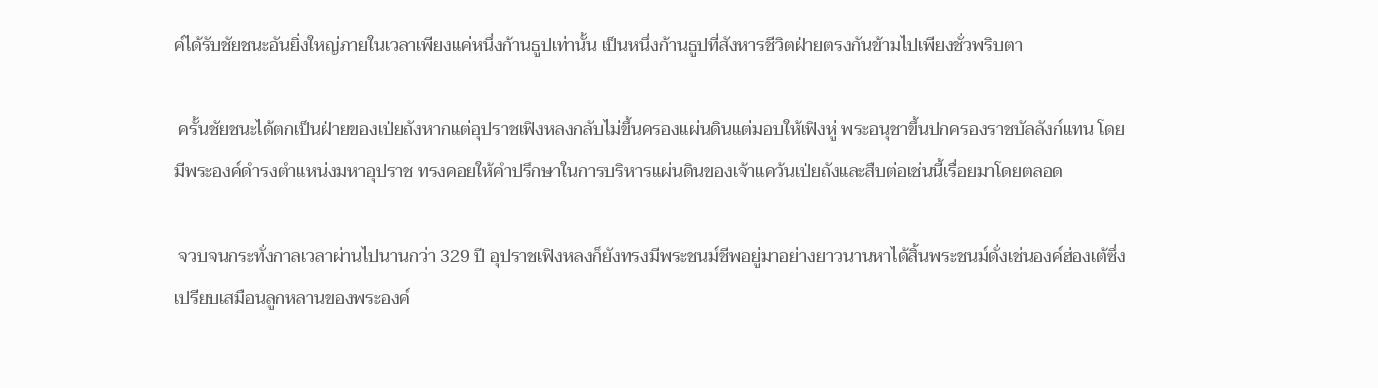ค์ได้รับชัยชนะอันยิ่งใหญ่ภายในเวลาเพียงแค่หนึ่งก้านธูปเท่านั้น เป็นหนึ่งก้านธูปที่สังหารชีวิตฝ่ายตรงกันข้ามไปเพียงชั่วพริบตา

 ครั้นชัยชนะได้ตกเป็นฝ่ายของเป่ยถังหากแต่อุปราชเฟิงหลงกลับไม่ขึ้นครองแผ่นดินแต่มอบให้เฟิงหู่ พระอนุชาขึ้นปกครองราชบัลลังก์แทน โดยมีพระองค์ดำรงตำแหน่งมหาอุปราช ทรงคอยให้คำปรึกษาในการบริหารแผ่นดินของเจ้าแคว้นเป่ยถังและสืบต่อเช่นนี้เรื่อยมาโดยตลอด

 จวบจนกระทั่งกาลเวลาผ่านไปนานกว่า 329 ปี อุปราชเฟิงหลงก็ยังทรงมีพระชนม์ชีพอยู่มาอย่างยาวนานหาได้สิ้นพระชนม์ดั่งเช่นองค์ฮ่องเต้ซึ่งเปรียบเสมือนลูกหลานของพระองค์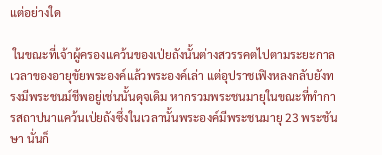แต่อย่างใด

 ในขณะที่เจ้าผู้ครองแคว้นของเป่ยถังนั้นต่างสวรรคตไปตามระยะกาลเวลาของอายุขัยพระองค์แล้วพระองค์เล่า แต่อุปราชเฟิงหลงกลับยังทรงมีพระชนม์ชีพอยู่เช่นนั้นดุจเดิม หากรวมพระชนมายุในขณะที่ทำการสถาปนาแคว้นเป่ยถังซึ่งในเวลานั้นพระองค์มีพระชนมายุ 23 พระชันษา นั่นก็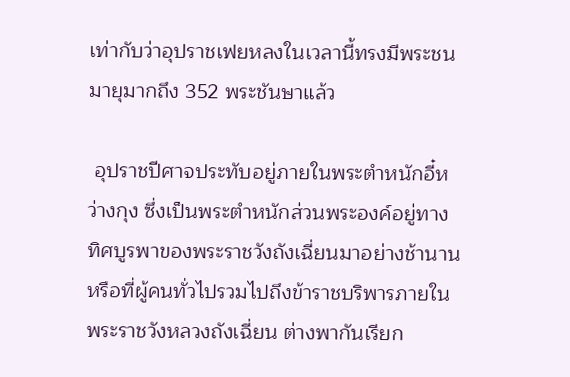เท่ากับว่าอุปราชเฟยหลงในเวลานี้ทรงมีพระชนมายุมากถึง 352 พระชันษาแล้ว

 อุปราชปีศาจประทับอยู่ภายในพระตำหนักอี๋หว่างกุง ซึ่งเป็นพระตำหนักส่วนพระองค์อยู่ทางทิศบูรพาของพระราชวังถังเฉี่ยนมาอย่างช้านาน หรือที่ผู้คนทั่วไปรวมไปถึงข้าราชบริพารภายในพระราชวังหลวงถังเฉี่ยน ต่างพากันเรียก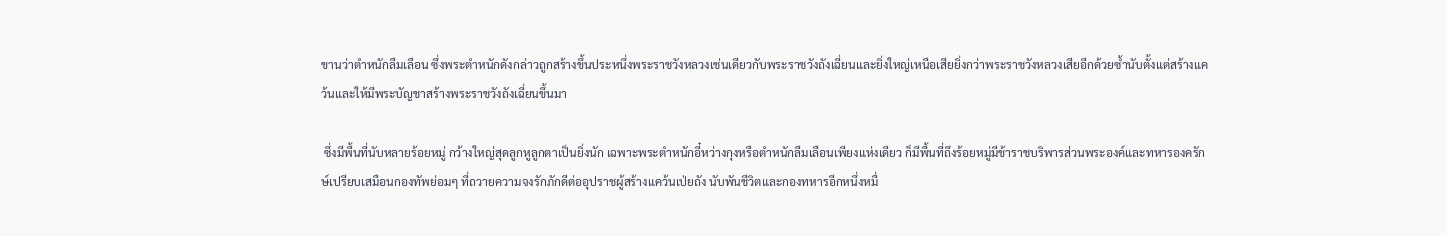ขานว่าตำหนักลืมเลือน ซึ่งพระตำหนักดังกล่าวถูกสร้างขึ้นประหนึ่งพระราชวังหลวงเช่นเดียวกับพระราชวังถังเฉี่ยนและยิ่งใหญ่เหนือเสียยิ่งกว่าพระราชวังหลวงเสียอีกด้วยซ้ำนับตั้งแต่สร้างแคว้นและให้มีพระบัญชาสร้างพระราชวังถังเฉี่ยนขึ้นมา

 ซึ่งมีพื้นที่นับหลายร้อยหมู่ กว้างใหญ่สุดลูกหูลูกตาเป็นยิ่งนัก เฉพาะพระตำหนักอี๋หว่างกุงหรือตำหนักลืมเลือนเพียงแห่งเดียว ก็มีพื้นที่ถึงร้อยหมู่มีข้าราชบริพารส่วนพระองค์และทหารองครักษ์เปรียบเสมือนกองทัพย่อมๆ ที่ถวายความจงรักภักดีต่ออุปราชผู้สร้างแคว้นเป่ยถัง นับพันชีวิตและกองทหารอีกหนึ่งหมื่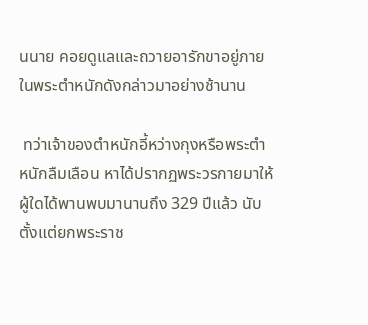นนาย คอยดูแลและถวายอารักขาอยู่ภายในพระตำหนักดังกล่าวมาอย่างช้านาน

 ทว่าเจ้าของตำหนักอี้หว่างกุงหรือพระตำหนักลืมเลือน หาได้ปรากฏพระวรกายมาให้ผู้ใดได้พานพบมานานถึง 329 ปีแล้ว นับตั้งแต่ยกพระราช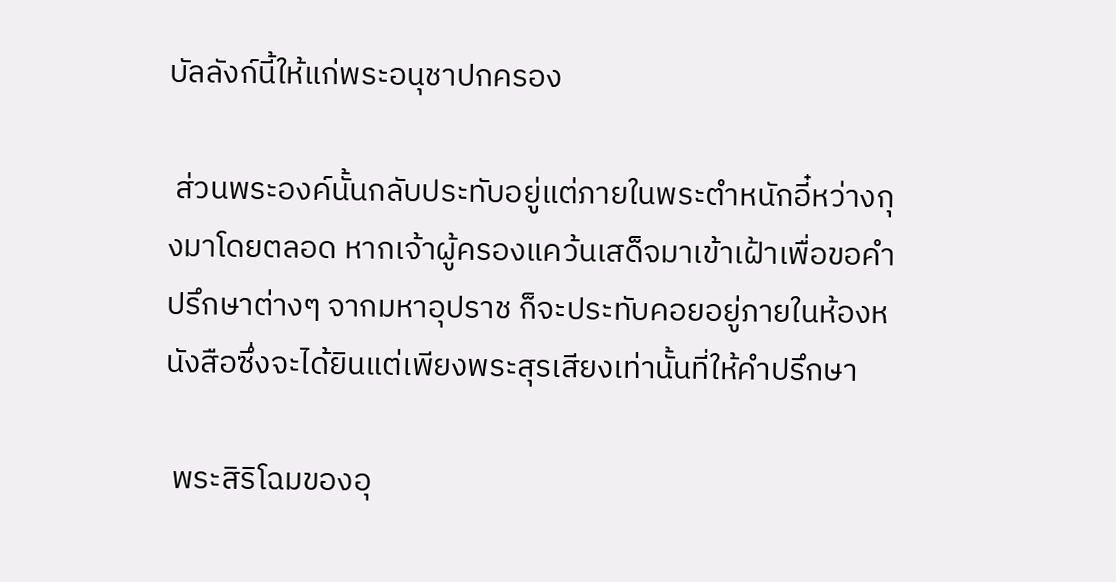บัลลังก์นี้ให้แก่พระอนุชาปกครอง

 ส่วนพระองค์นั้นกลับประทับอยู่แต่ภายในพระตำหนักอี๋หว่างกุงมาโดยตลอด หากเจ้าผู้ครองแคว้นเสด็จมาเข้าเฝ้าเพื่อขอคำปรึกษาต่างๆ จากมหาอุปราช ก็จะประทับคอยอยู่ภายในห้องหนังสือซึ่งจะได้ยินแต่เพียงพระสุรเสียงเท่านั้นที่ให้คำปรึกษา

 พระสิริโฉมของอุ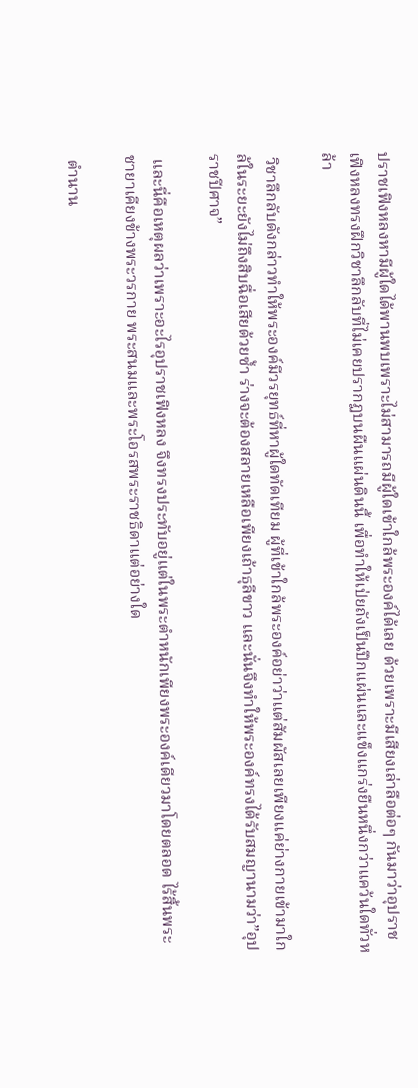ปราชเฟิงหลงหามีผู้ใดได้พานพบเพราะไม่สามารถมีผู้ใดเข้าใกล้พระองค์ได้เลย ด้วยเพราะมีเสียงเล่าลือต่อๆ กันมาว่าอุปราชเฟิงหลงทรงฝึกวิชาลึกลับที่ไม่เคยปรากฏบนผืนแผ่นดินนี้ เพื่อทำให้เป่ยถังเป็นปึกแผ่นและแข็งแกร่งยืนหนึ่งกว่าแคว้นใดทั่วหล้า

 วิชาลึกลับดังกล่าวทำให้พระองค์มีวรยุทธ์ที่หาผู้ใดทัดเทียม ผู้ที่เข้าใกล้พระองค์อย่าว่าแต่สัมผัสเลยเพียงแค่ย่างกายเข้ามาใกล้ในระยะยังไม่ถึงสิบฉื่อเสียด้วยซ้ำ ร่างจะต้องสลายเหลือเพียงเถ้าธุลีขาว และนั่นจึงทำให้พระองค์ทรงได้รับสมญานามว่า”อุปราชปีศาจ”

 และนี่คือเหตุผลว่าเพราะอะไรอุปราชเฟิงหลง จึงทรงประทับอยู่แต่ในพระตำหนักเพียงพระองค์เดียวมาโดยตลอด ไร้สิ้นพระชายาเคียงข้างพระวรกาย พระสนมและพระโอรสพระราชธิดาแต่อย่างใด

 ตำนาน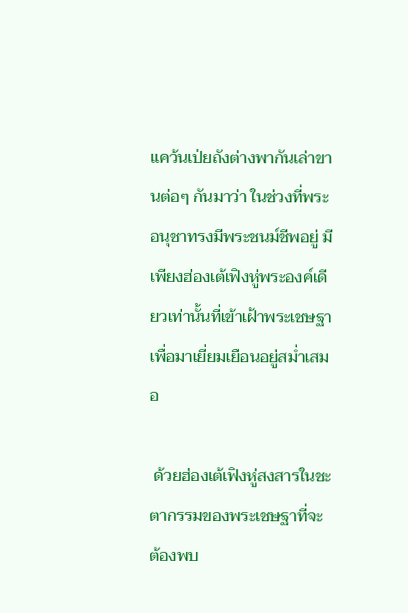แคว้นเป่ยถังต่างพากันเล่าขานต่อๆ กันมาว่า ในช่วงที่พระอนุชาทรงมีพระชนม์ชีพอยู่ มีเพียงฮ่องเต้เฟิงหู่พระองค์เดียวเท่านั้นที่เข้าเฝ้าพระเชษฐาเพื่อมาเยี่ยมเยือนอยู่สม่ำเสมอ

 ด้วยฮ่องเต้เฟิงหู่สงสารในชะตากรรมของพระเชษฐาที่จะต้องพบ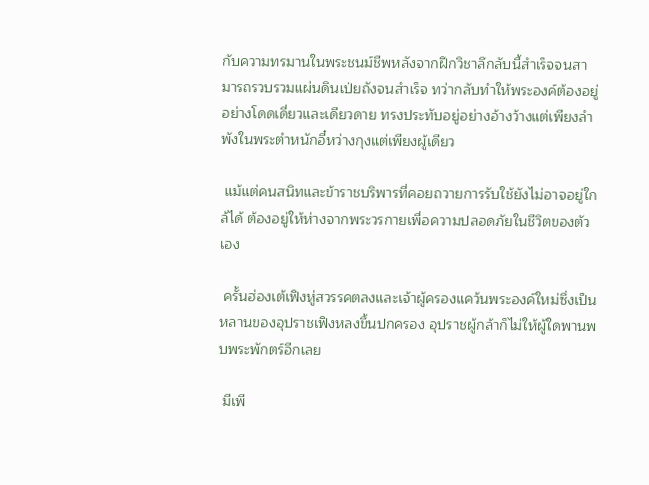กับความทรมานในพระชนม์ชีพหลังจากฝึกวิชาลึกลับนี้สำเร็จจนสามารถรวบรวมแผ่นดินเป่ยถังจนสำเร็จ ทว่ากลับทำให้พระองค์ต้องอยู่อย่างโดดเดี่ยวและเดียวดาย ทรงประทับอยู่อย่างอ้างว้างแต่เพียงลำพังในพระตำหนักอี๋หว่างกุงแต่เพียงผู้เดียว

 แม้แต่คนสนิทและข้าราชบริพารที่คอยถวายการรับใช้ยังไม่อาจอยู่ใกล้ได้ ต้องอยู่ให้ห่างจากพระวรกายเพื่อความปลอดภัยในชีวิตของตัวเอง

 ครั้นฮ่องเต้เฟิงหู่สวรรคตลงและเจ้าผู้ครองแคว้นพระองค์ใหม่ซึ่งเป็นหลานของอุปราชเฟิงหลงขึ้นปกครอง อุปราชผู้กล้าก็ไม่ให้ผู้ใดพานพบพระพักตร์อีกเลย

 มีเพี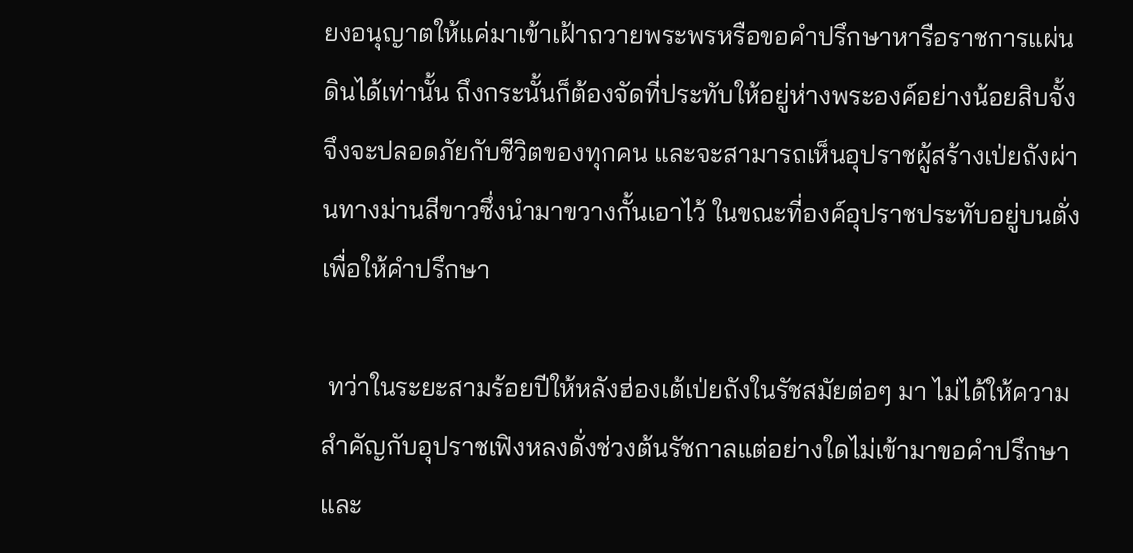ยงอนุญาตให้แค่มาเข้าเฝ้าถวายพระพรหรือขอคำปรึกษาหารือราชการแผ่นดินได้เท่านั้น ถึงกระนั้นก็ต้องจัดที่ประทับให้อยู่ห่างพระองค์อย่างน้อยสิบจั้งจึงจะปลอดภัยกับชีวิตของทุกคน และจะสามารถเห็นอุปราชผู้สร้างเป่ยถังผ่านทางม่านสีขาวซึ่งนำมาขวางกั้นเอาไว้ ในขณะที่องค์อุปราชประทับอยู่บนตั่งเพื่อให้คำปรึกษา

 ทว่าในระยะสามร้อยปีให้หลังฮ่องเต้เป่ยถังในรัชสมัยต่อๆ มา ไม่ได้ให้ความสำคัญกับอุปราชเฟิงหลงดั่งช่วงต้นรัชกาลแต่อย่างใดไม่เข้ามาขอคำปรึกษาและ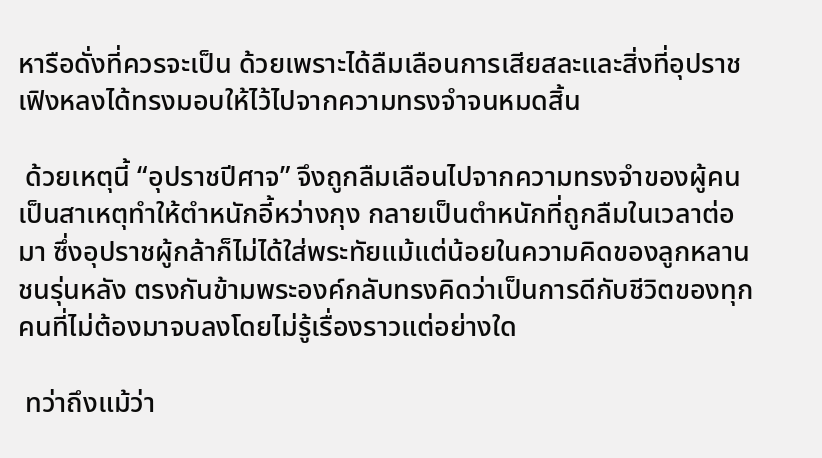หารือดั่งที่ควรจะเป็น ด้วยเพราะได้ลืมเลือนการเสียสละและสิ่งที่อุปราชเฟิงหลงได้ทรงมอบให้ไว้ไปจากความทรงจำจนหมดสิ้น

 ด้วยเหตุนี้ “อุปราชปีศาจ” จึงถูกลืมเลือนไปจากความทรงจำของผู้คน เป็นสาเหตุทำให้ตำหนักอี้หว่างกุง กลายเป็นตำหนักที่ถูกลืมในเวลาต่อมา ซึ่งอุปราชผู้กล้าก็ไม่ได้ใส่พระทัยแม้แต่น้อยในความคิดของลูกหลานชนรุ่นหลัง ตรงกันข้ามพระองค์กลับทรงคิดว่าเป็นการดีกับชีวิตของทุกคนที่ไม่ต้องมาจบลงโดยไม่รู้เรื่องราวแต่อย่างใด

 ทว่าถึงแม้ว่า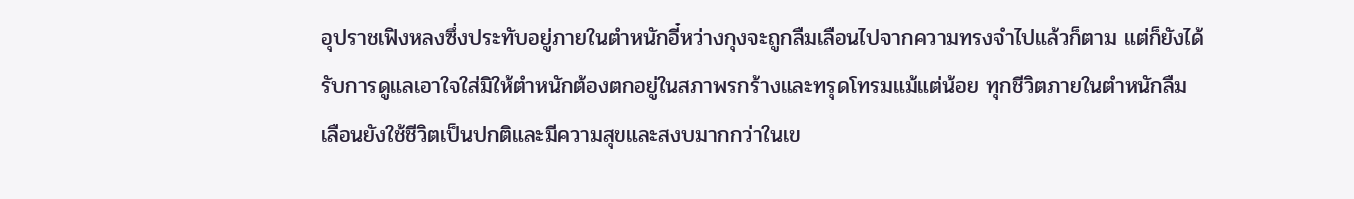อุปราชเฟิงหลงซึ่งประทับอยู่ภายในตำหนักอี๋หว่างกุงจะถูกลืมเลือนไปจากความทรงจำไปแล้วก็ตาม แต่ก็ยังได้รับการดูแลเอาใจใส่มิให้ตำหนักต้องตกอยู่ในสภาพรกร้างและทรุดโทรมแม้แต่น้อย ทุกชีวิตภายในตำหนักลืมเลือนยังใช้ชีวิตเป็นปกติและมีความสุขและสงบมากกว่าในเข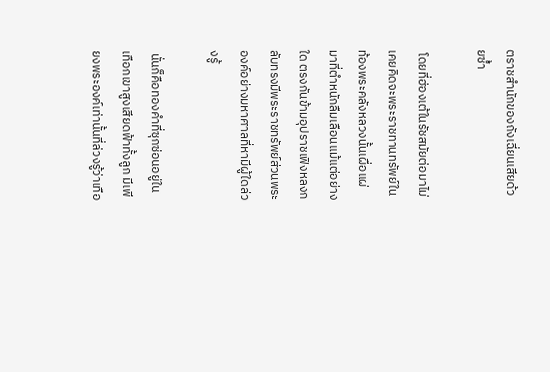ตราชสำนักของถังเฉี่ยนเสียด้วยซ้ำ

 โดยที่ฮ่องเต้ในรัชสมัยต่อมาไม่เคยคิดจะพระราชทานทรัพย์ในท้องพระคลังหลวงนั้นเผื่อแผ่มาที่ตำหนักลืมเลือนแม้แต่อย่างใด ตรงกันข้ามอุปราชเฟิงหลงกลับทรงมีพระราชทรัพย์ส่วนพระองค์อย่างมหาศาลที่หามีผู้ใดล่วงรู้

 นั่นก็คือทองคำที่ซุกซ่อนอยู่ในเทือกเขาสูงเสียดฟ้าทั้งลูก มีเพียงพระองค์เท่านั้นที่ล่วงรู้ว่าเทือ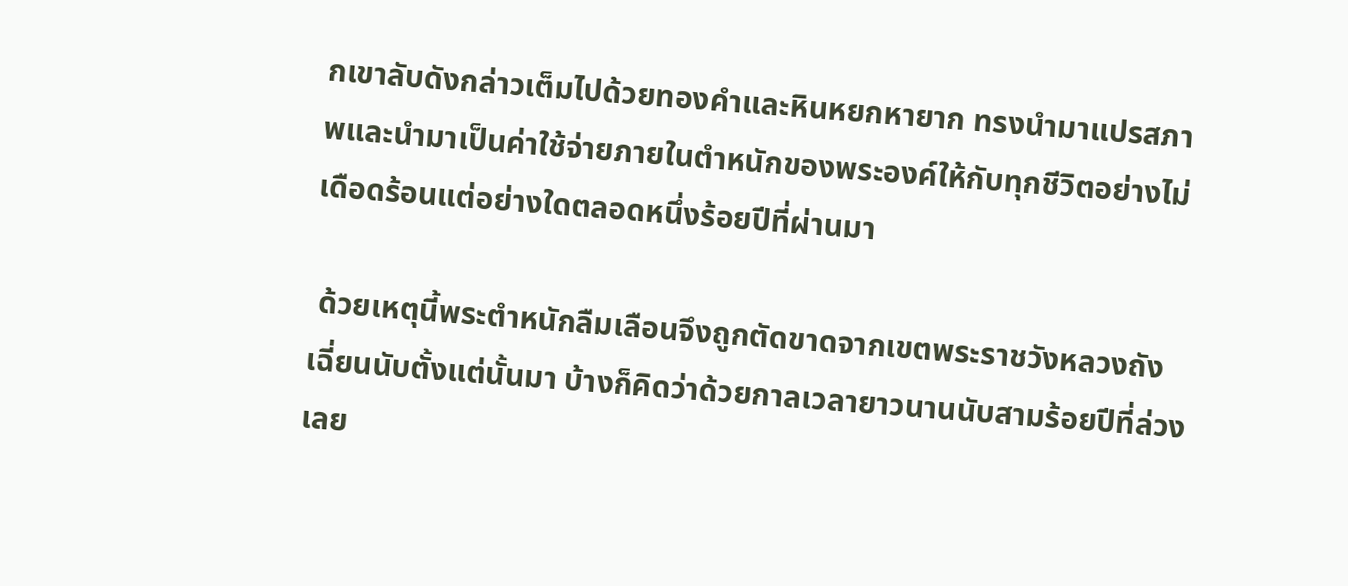กเขาลับดังกล่าวเต็มไปด้วยทองคำและหินหยกหายาก ทรงนำมาแปรสภาพและนำมาเป็นค่าใช้จ่ายภายในตำหนักของพระองค์ให้กับทุกชีวิตอย่างไม่เดือดร้อนแต่อย่างใดตลอดหนึ่งร้อยปีที่ผ่านมา

 ด้วยเหตุนี้พระตำหนักลืมเลือนจึงถูกตัดขาดจากเขตพระราชวังหลวงถังเฉี่ยนนับตั้งแต่นั้นมา บ้างก็คิดว่าด้วยกาลเวลายาวนานนับสามร้อยปีที่ล่วงเลย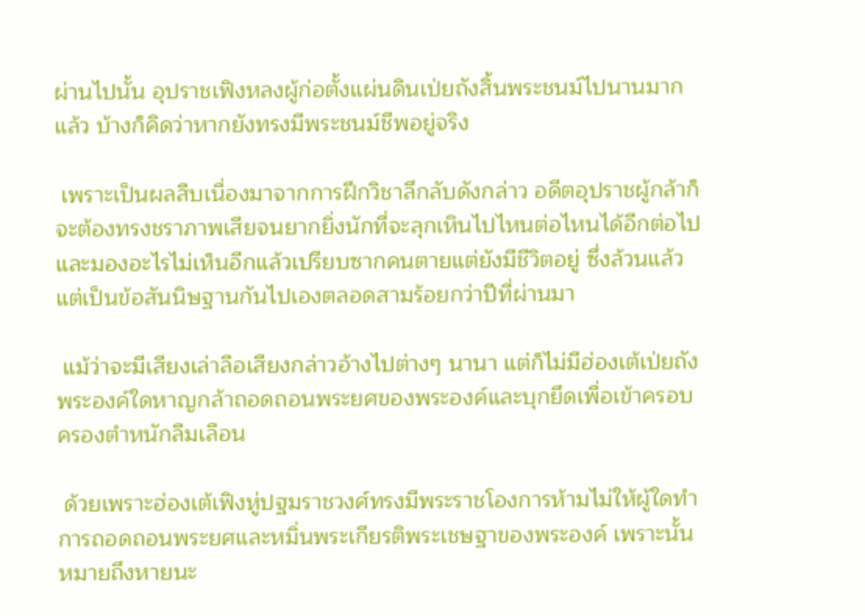ผ่านไปนั้น อุปราชเฟิงหลงผู้ก่อตั้งแผ่นดินเป่ยถังสิ้นพระชนม์ไปนานมากแล้ว บ้างก็คิดว่าหากยังทรงมีพระชนม์ชีพอยู่จริง

 เพราะเป็นผลสืบเนื่องมาจากการฝึกวิชาลึกลับดังกล่าว อดีตอุปราชผู้กล้าก็จะต้องทรงชราภาพเสียจนยากยิ่งนักที่จะลุกเหินไปไหนต่อไหนได้อีกต่อไป และมองอะไรไม่เห็นอีกแล้วเปรียบซากคนตายแต่ยังมีชีวิตอยู่ ซึ่งล้วนแล้วแต่เป็นข้อสันนิษฐานกันไปเองตลอดสามร้อยกว่าปีที่ผ่านมา

 แม้ว่าจะมีเสียงเล่าลือเสียงกล่าวอ้างไปต่างๆ นานา แต่ก็ไม่มีฮ่องเต้เป่ยถังพระองค์ใดหาญกล้าถอดถอนพระยศของพระองค์และบุกยึดเพื่อเข้าครอบครองตำหนักลืมเลือน

 ด้วยเพราะฮ่องเต้เฟิงหู่ปฐมราชวงศ์ทรงมีพระราชโองการห้ามไม่ให้ผู้ใดทำการถอดถอนพระยศและหมิ่นพระเกียรติพระเชษฐาของพระองค์ เพราะนั้นหมายถึงหายนะ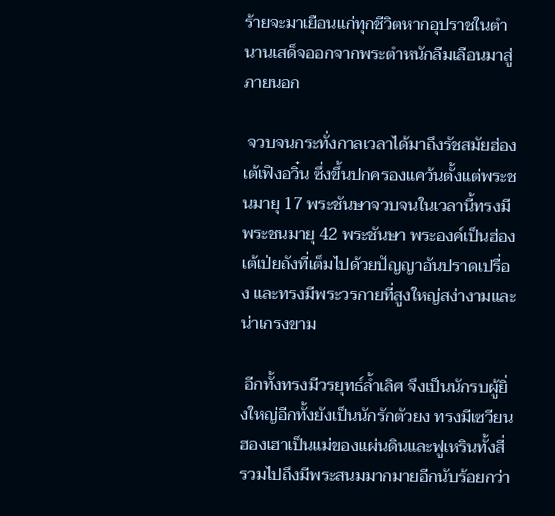ร้ายจะมาเยือนแก่ทุกชีวิตหากอุปราชในตำนานเสด็จออกจากพระตำหนักลืมเลือนมาสู่ภายนอก

 จวบจนกระทั่งกาลเวลาได้มาถึงรัชสมัยฮ่องเต้เฟิงอวิ๋น ซึ่งขึ้นปกครองแคว้นตั้งแต่พระชนมายุ 17 พระชันษาจวบจนในเวลานี้ทรงมีพระชนมายุ 42 พระชันษา พระองค์เป็นฮ่องเต้เป่ยถังที่เต็มไปด้วยปัญญาอันปราดเปรื่อง และทรงมีพระวรกายที่สูงใหญ่สง่างามและน่าเกรงขาม

 อีกทั้งทรงมีวรยุทธ์ล้ำเลิศ จึงเป็นนักรบผู้ยิ่งใหญ่อีกทั้งยังเป็นนักรักตัวยง ทรงมีเซวียนฮองเฮาเป็นแม่ของแผ่นดินและฟูเหรินทั้งสี่ รวมไปถึงมีพระสนมมากมายอีกนับร้อยกว่า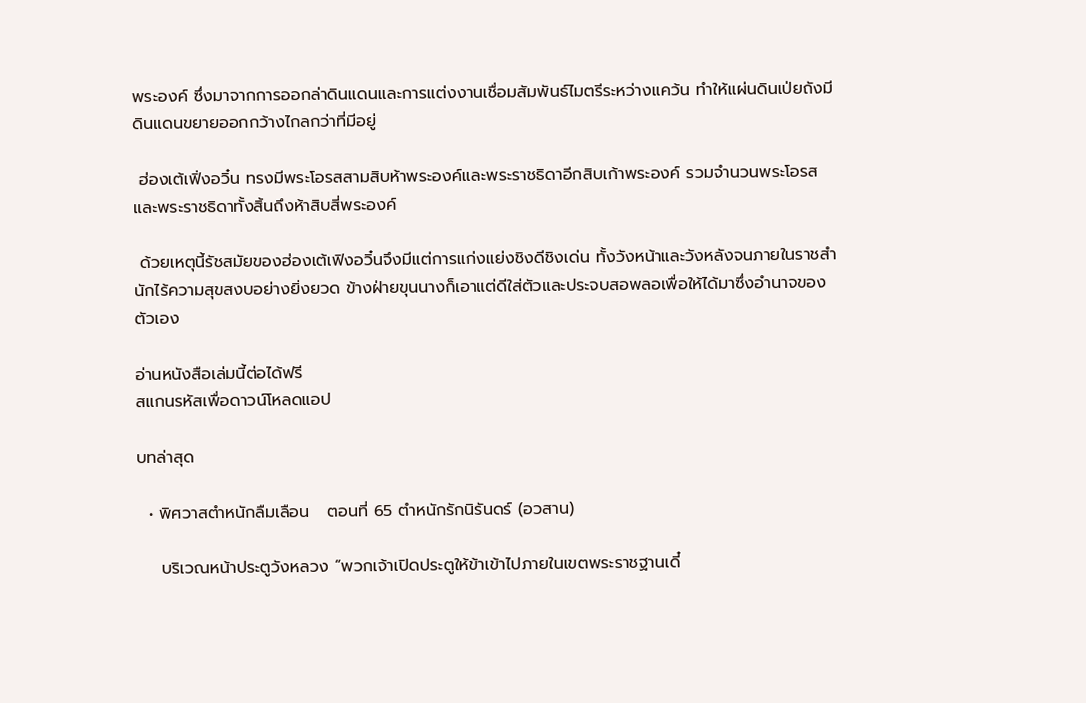พระองค์ ซึ่งมาจากการออกล่าดินแดนและการแต่งงานเชื่อมสัมพันธ์ไมตรีระหว่างแคว้น ทำให้แผ่นดินเป่ยถังมีดินแดนขยายออกกว้างไกลกว่าที่มีอยู่

 ฮ่องเต้เฟิ่งอวิ๋น ทรงมีพระโอรสสามสิบห้าพระองค์และพระราชธิดาอีกสิบเก้าพระองค์ รวมจำนวนพระโอรสและพระราชธิดาทั้งสิ้นถึงห้าสิบสี่พระองค์

 ด้วยเหตุนี้รัชสมัยของฮ่องเต้เฟิงอวิ๋นจึงมีแต่การแก่งแย่งชิงดีชิงเด่น ทั้งวังหน้าและวังหลังจนภายในราชสำนักไร้ความสุขสงบอย่างยิ่งยวด ข้างฝ่ายขุนนางก็เอาแต่ดีใส่ตัวและประจบสอพลอเพื่อให้ได้มาซึ่งอำนาจของตัวเอง

อ่านหนังสือเล่มนี้ต่อได้ฟรี
สแกนรหัสเพื่อดาวน์โหลดแอป

บทล่าสุด

  • พิศวาสตำหนักลืมเลือน   ตอนที่ 65 ตำหนักรักนิรันดร์ (อวสาน)

    บริเวณหน้าประตูวังหลวง “พวกเจ้าเปิดประตูให้ข้าเข้าไปภายในเขตพระราชฐานเดี๋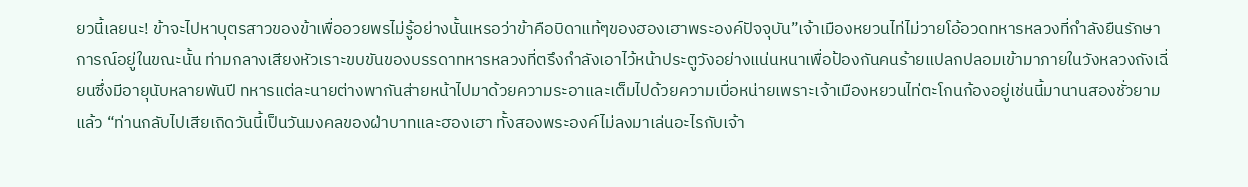ยวนี้เลยนะ! ข้าจะไปหาบุตรสาวของข้าเพื่ออวยพรไม่รู้อย่างนั้นเหรอว่าข้าคือบิดาแท้ๆของฮองเฮาพระองค์ปัจจุบัน”เจ้าเมืองหยวนไท่ไม่วายโอ้อวดทหารหลวงที่กำลังยืนรักษาการณ์อยู่ในขณะนั้น ท่ามกลางเสียงหัวเราะขบขันของบรรดาทหารหลวงที่ตรึงกำลังเอาไว้หน้าประตูวังอย่างแน่นหนาเพื่อป้องกันคนร้ายแปลกปลอมเข้ามาภายในวังหลวงถังเฉี่ยนซึ่งมีอายุนับหลายพันปี ทหารแต่ละนายต่างพากันส่ายหน้าไปมาด้วยความระอาและเต็มไปด้วยความเบื่อหน่ายเพราะเจ้าเมืองหยวนไท่ตะโกนก้องอยู่เช่นนี้มานานสองชั่วยามแล้ว “ท่านกลับไปเสียเถิดวันนี้เป็นวันมงคลของฝ่าบาทและฮองเฮา ทั้งสองพระองค์ไม่ลงมาเล่นอะไรกับเจ้า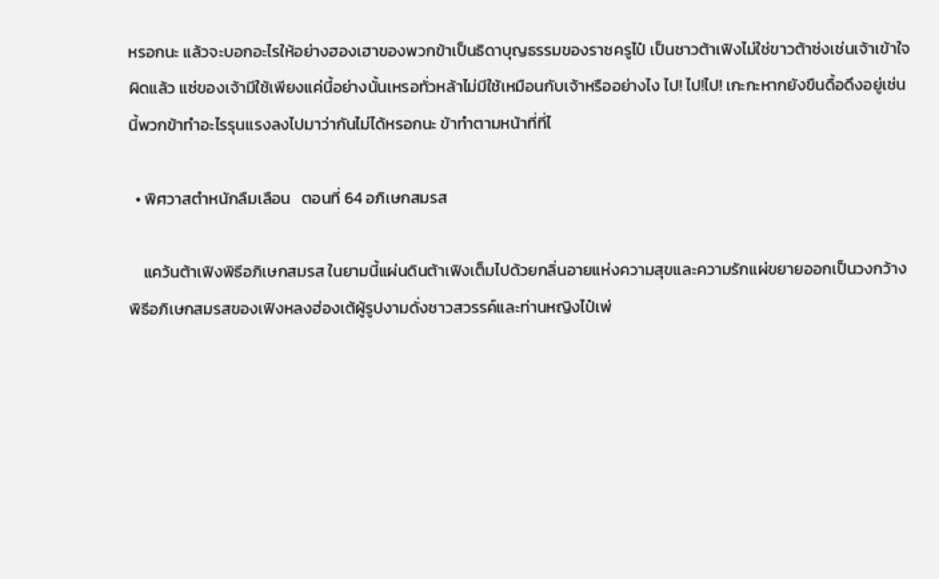หรอกนะ แล้วจะบอกอะไรให้อย่างฮองเฮาของพวกข้าเป็นธิดาบุญธรรมของราชครูไป๋ เป็นชาวต้าเฟิงไม่ใช่ขาวต้าซ่งเช่นเจ้าเข้าใจผิดแล้ว แซ่ของเจ้ามีใช้เพียงแค่นี้อย่างนั้นเหรอทั่วหล้าไม่มีใช้เหมือนกับเจ้าหรืออย่างไง ไป! ไป!ไป! เกะกะหากยังขืนดื้อดึงอยู่เช่นนี้พวกข้าทำอะไรรุนแรงลงไปมาว่ากันไม่ได้หรอกนะ ข้าทำตามหน้าที่ที่ไ

  • พิศวาสตำหนักลืมเลือน   ตอนที่ 64 อภิเษกสมรส

    แคว้นต้าเฟิงพิธีอภิเษกสมรส ในยามนี้แผ่นดินต้าเฟิงเต็มไปด้วยกลิ่นอายแห่งความสุขและความรักแผ่ขยายออกเป็นวงกว้าง พิธีอภิเษกสมรสของเฟิงหลงฮ่องเต้ผู้รูปงามดั่งชาวสวรรค์และท่านหญิงไป๋เพ่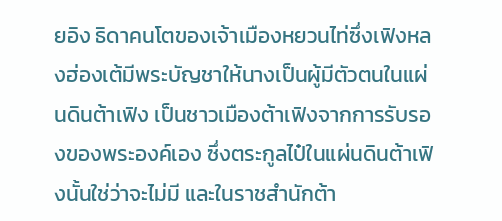ยอิง ธิดาคนโตของเจ้าเมืองหยวนไท่ซึ่งเฟิงหลงฮ่องเต้มีพระบัญชาให้นางเป็นผู้มีตัวตนในแผ่นดินต้าเฟิง เป็นชาวเมืองต้าเฟิงจากการรับรองของพระองค์เอง ซึ่งตระกูลไป๋ในแผ่นดินต้าเฟิงนั้นใช่ว่าจะไม่มี และในราชสำนักต้า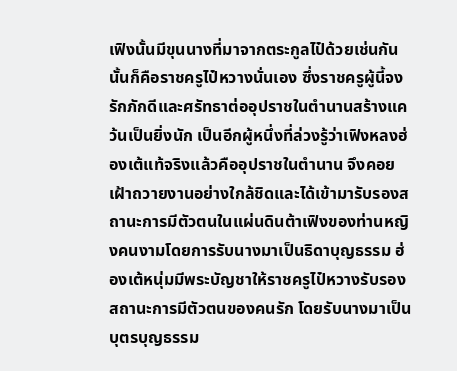เฟิงนั้นมีขุนนางที่มาจากตระกูลไป๋ด้วยเช่นกันนั้นก็คือราชครูไป๋หวางนั่นเอง ซึ่งราชครูผู้นี้จงรักภักดีและศรัทธาต่ออุปราชในตำนานสร้างแคว้นเป็นยิ่งนัก เป็นอีกผู้หนึ่งที่ล่วงรู้ว่าเฟิงหลงฮ่องเต้แท้จริงแล้วคืออุปราชในตำนาน จึงคอยเฝ้าถวายงานอย่างใกล้ชิดและได้เข้ามารับรองสถานะการมีตัวตนในแผ่นดินต้าเฟิงของท่านหญิงคนงามโดยการรับนางมาเป็นธิดาบุญธรรม ฮ่องเต้หนุ่มมีพระบัญชาให้ราชครูไป๋หวางรับรองสถานะการมีตัวตนของคนรัก โดยรับนางมาเป็นบุตรบุญธรรม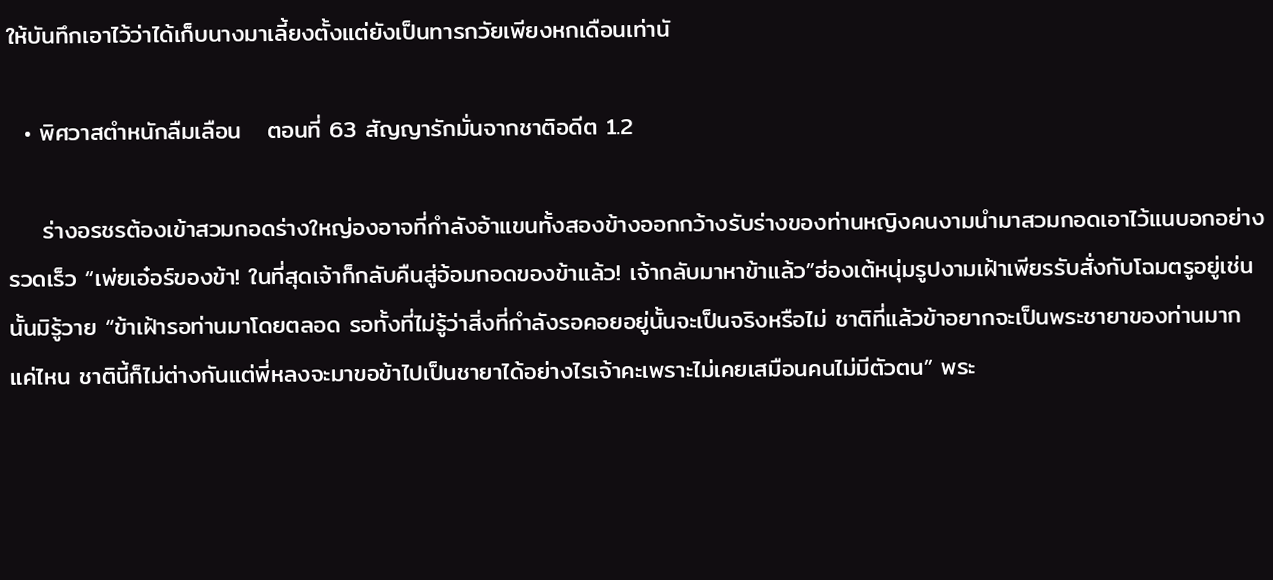ให้บันทึกเอาไว้ว่าได้เก็บนางมาเลี้ยงตั้งแต่ยังเป็นทารกวัยเพียงหกเดือนเท่านั

  • พิศวาสตำหนักลืมเลือน   ตอนที่ 63 สัญญารักมั่นจากชาติอดีต 1.2

    ร่างอรชรต้องเข้าสวมกอดร่างใหญ่องอาจที่กำลังอ้าแขนทั้งสองข้างออกกว้างรับร่างของท่านหญิงคนงามนำมาสวมกอดเอาไว้แนบอกอย่างรวดเร็ว “เพ่ยเอ๋อร์ของข้า! ในที่สุดเจ้าก็กลับคืนสู่อ้อมกอดของข้าแล้ว! เจ้ากลับมาหาข้าแล้ว”ฮ่องเต้หนุ่มรูปงามเฝ้าเพียรรับสั่งกับโฉมตรูอยู่เช่นนั้นมิรู้วาย “ข้าเฝ้ารอท่านมาโดยตลอด รอทั้งที่ไม่รู้ว่าสิ่งที่กำลังรอคอยอยู่นั้นจะเป็นจริงหรือไม่ ชาติที่แล้วข้าอยากจะเป็นพระชายาของท่านมากแค่ไหน ชาตินี้ก็ไม่ต่างกันแต่พี่หลงจะมาขอข้าไปเป็นชายาได้อย่างไรเจ้าคะเพราะไม่เคยเสมือนคนไม่มีตัวตน” พระ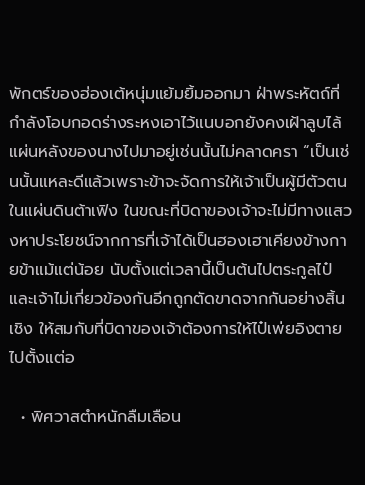พักตร์ของฮ่องเต้หนุ่มแย้มยิ้มออกมา ฝ่าพระหัตถ์ที่กำลังโอบกอดร่างระหงเอาไว้แนบอกยังคงเฝ้าลูบไล้แผ่นหลังของนางไปมาอยู่เช่นนั้นไม่คลาดครา “เป็นเช่นนั้นแหละดีแล้วเพราะข้าจะจัดการให้เจ้าเป็นผู้มีตัวตนในแผ่นดินต้าเฟิง ในขณะที่บิดาของเจ้าจะไม่มีทางแสวงหาประโยชน์จากการที่เจ้าได้เป็นฮองเฮาเคียงข้างกายข้าแม้แต่น้อย นับตั้งแต่เวลานี้เป็นต้นไปตระกูลไป๋และเจ้าไม่เกี่ยวข้องกันอีกถูกตัดขาดจากกันอย่างสิ้นเชิง ให้สมกับที่บิดาของเจ้าต้องการให้ไป๋เพ่ยอิงตายไปตั้งแต่อ

  • พิศวาสตำหนักลืมเลือน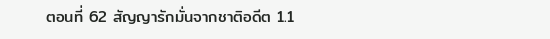ตอนที่ 62 สัญญารักมั่นจากชาติอดีต 1.1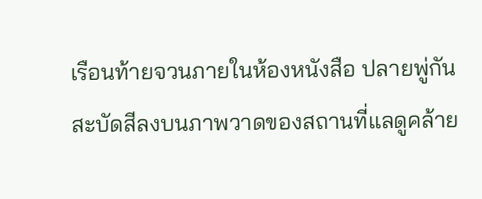เรือนท้ายจวนภายในห้องหนังสือ ปลายพู่กันสะบัดสีลงบนภาพวาดของสถานที่แลดูคล้าย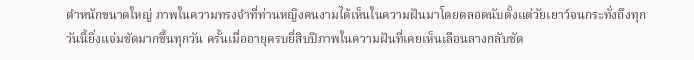ตำหนักขนาดใหญ่ ภาพในความทรงจำที่ท่านหญิงคนงามได้เห็นในความฝันมาโดยตลอดนับตั้งแต่วัยเยาว์จนกระทั่งถึงทุกวันนี้ยิ่งแจ่มชัดมากขึ้นทุกวัน ครั้นเมื่ออายุครบยี่สิบปีภาพในความฝันที่เคยเห็นเลือนลางกลับชัด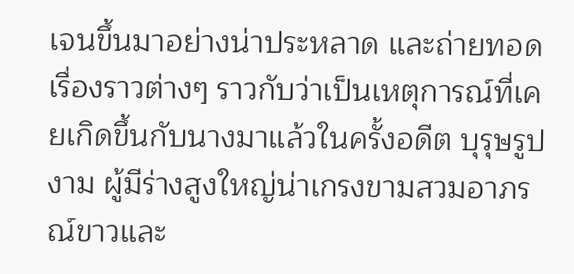เจนขึ้นมาอย่างน่าประหลาด และถ่ายทอดเรื่องราวต่างๆ ราวกับว่าเป็นเหตุการณ์ที่เคยเกิดขึ้นกับนางมาแล้วในครั้งอดีต บุรุษรูปงาม ผู้มีร่างสูงใหญ่น่าเกรงขามสวมอาภรณ์ขาวและ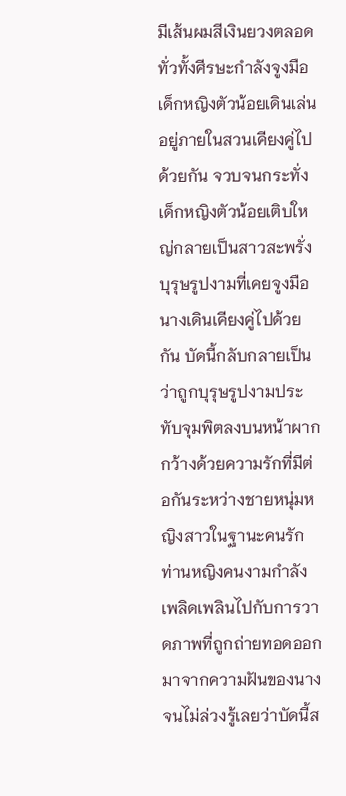มีเส้นผมสีเงินยวงตลอดทั่วทั้งศีรษะกำลังจูงมือเด็กหญิงตัวน้อยเดินเล่นอยู่ภายในสวนเคียงคู่ไปด้วยกัน จวบจนกระทั่งเด็กหญิงตัวน้อยเติบใหญ่กลายเป็นสาวสะพรั่งบุรุษรูปงามที่เคยจูงมือนางเดินเคียงคู่ไปด้วยกัน บัดนี้กลับกลายเป็นว่าถูกบุรุษรูปงามประทับจุมพิตลงบนหน้าผากกว้างด้วยความรักที่มีต่อกันระหว่างชายหนุ่มหญิงสาวในฐานะคนรัก ท่านหญิงคนงามกำลังเพลิดเพลินไปกับการวาดภาพที่ถูกถ่ายทอดออกมาจากความฝันของนาง จนไม่ล่วงรู้เลยว่าบัดนี้ส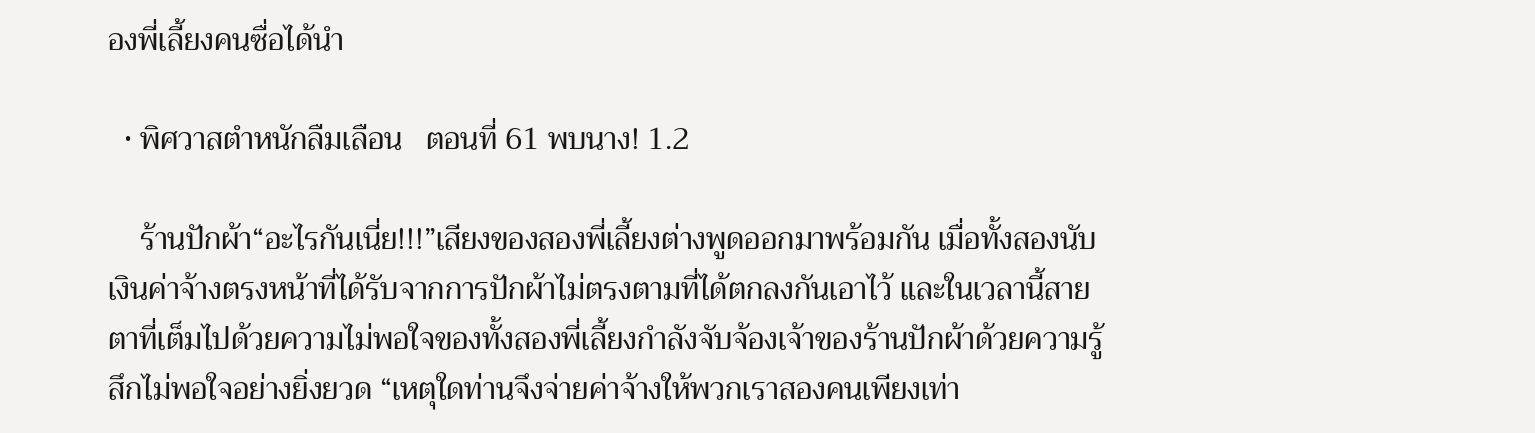องพี่เลี้ยงคนซื่อได้นำ

  • พิศวาสตำหนักลืมเลือน   ตอนที่ 61 พบนาง! 1.2

    ร้านปักผ้า“อะไรกันเนี่ย!!!”เสียงของสองพี่เลี้ยงต่างพูดออกมาพร้อมกัน เมื่อทั้งสองนับเงินค่าจ้างตรงหน้าที่ได้รับจากการปักผ้าไม่ตรงตามที่ได้ตกลงกันเอาไว้ และในเวลานี้สายตาที่เต็มไปด้วยความไม่พอใจของทั้งสองพี่เลี้ยงกำลังจับจ้องเจ้าของร้านปักผ้าด้วยความรู้สึกไม่พอใจอย่างยิ่งยวด “เหตุใดท่านจึงจ่ายค่าจ้างให้พวกเราสองคนเพียงเท่า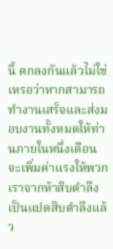นี้ ตกลงกันแล้วไม่ใช่เหรอว่าหากสามารถทำงานเสร็จและส่งมอบงานทั้งหมดให้ท่านภายในหนึ่งเดือน จะเพิ่มค่าแรงให้พวกเราจากห้าสิบตำลึงเป็นแปดสิบตำลึงแล้ว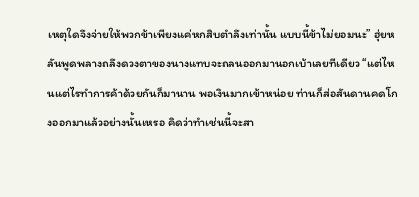เหตุใดจึงจ่ายให้พวกข้าเพียงแค่หกสิบตำลึงเท่านั้น แบบนี้ข้าไม่ยอมนะ” ฮุ่ยหลันพูดพลางถลึงดวงตาของนางแทบจะถลนออกมานอกเบ้าเลยทีเดียว “แต่ไหนแต่ไรทำการค้าด้วยกันก็มานาน พอเงินมากเข้าหน่อย ท่านก็ส่อสันดานคดโกงออกมาแล้วอย่างนั้นเหรอ คิดว่าทำเช่นนี้จะสา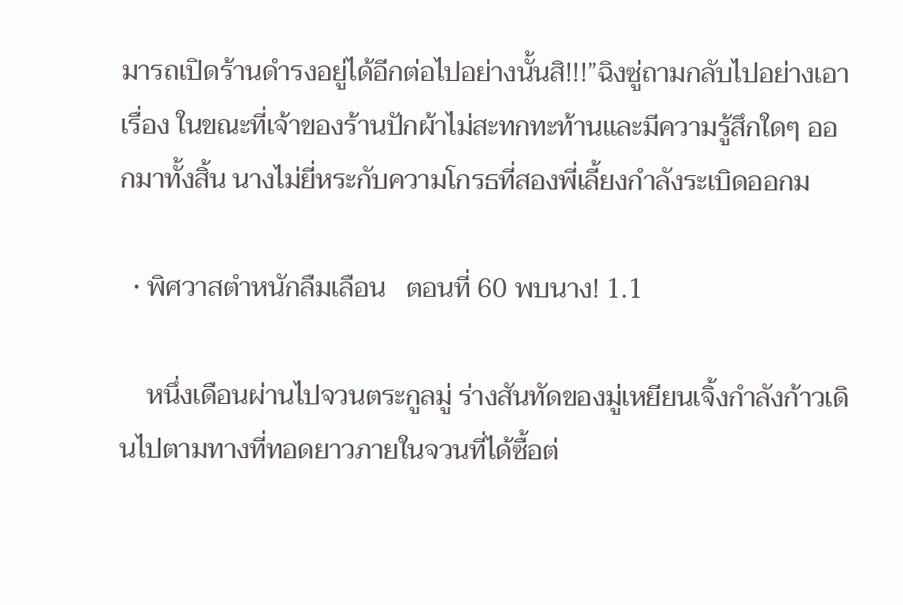มารถเปิดร้านดำรงอยู่ได้อีกต่อไปอย่างนั้นสิ!!!”ฉิงซู่ถามกลับไปอย่างเอาเรื่อง ในขณะที่เจ้าของร้านปักผ้าไม่สะทกทะท้านและมีความรู้สึกใดๆ ออกมาทั้งสิ้น นางไม่ยี่หระกับความโกรธที่สองพี่เลี้ยงกำลังระเบิดออกม

  • พิศวาสตำหนักลืมเลือน   ตอนที่ 60 พบนาง! 1.1

    หนึ่งเดือนผ่านไปจวนตระกูลมู่ ร่างสันทัดของมู่เหยียนเจิ้งกำลังก้าวเดินไปตามทางที่ทอดยาวภายในจวนที่ได้ซื้อต่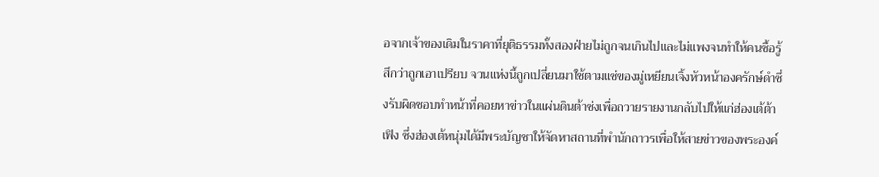อจากเจ้าของเดิมในราคาที่ยุติธรรมทั้งสองฝ่ายไม่ถูกจนเกินไปและไม่แพงจนทำให้คนซื้อรู้สึกว่าถูกเอาเปรียบ จวนแห่งนี้ถูกเปลี่ยนมาใช้ตามแซ่ของมู่เหยียนเจิ้งหัวหน้าองครักษ์ดำซึ่งรับผิดชอบทำหน้าที่คอยหาข่าวในแผ่นดินต้าซ่งเพื่อถวายรายงานกลับไปให้แก่ฮ่องเต้ต้าเฟิง ซึ่งฮ่องเต้หนุ่มได้มีพระบัญชาให้จัดหาสถานที่พำนักถาวรเพื่อให้สายข่าวของพระองค์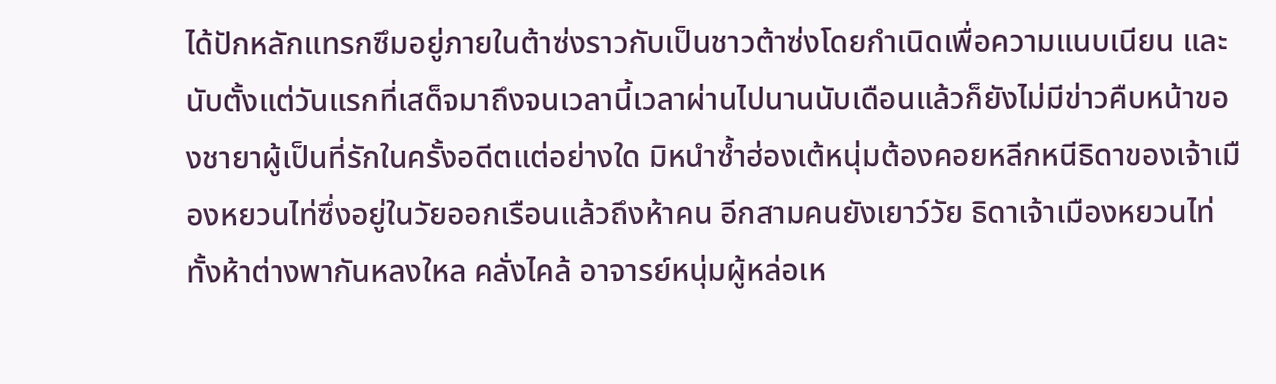ได้ปักหลักแทรกซึมอยู่ภายในต้าซ่งราวกับเป็นชาวต้าซ่งโดยกำเนิดเพื่อความแนบเนียน และนับตั้งแต่วันแรกที่เสด็จมาถึงจนเวลานี้เวลาผ่านไปนานนับเดือนแล้วก็ยังไม่มีข่าวคืบหน้าของชายาผู้เป็นที่รักในครั้งอดีตแต่อย่างใด มิหนำซ้ำฮ่องเต้หนุ่มต้องคอยหลีกหนีธิดาของเจ้าเมืองหยวนไท่ซึ่งอยู่ในวัยออกเรือนแล้วถึงห้าคน อีกสามคนยังเยาว์วัย ธิดาเจ้าเมืองหยวนไท่ทั้งห้าต่างพากันหลงใหล คลั่งไคล้ อาจารย์หนุ่มผู้หล่อเห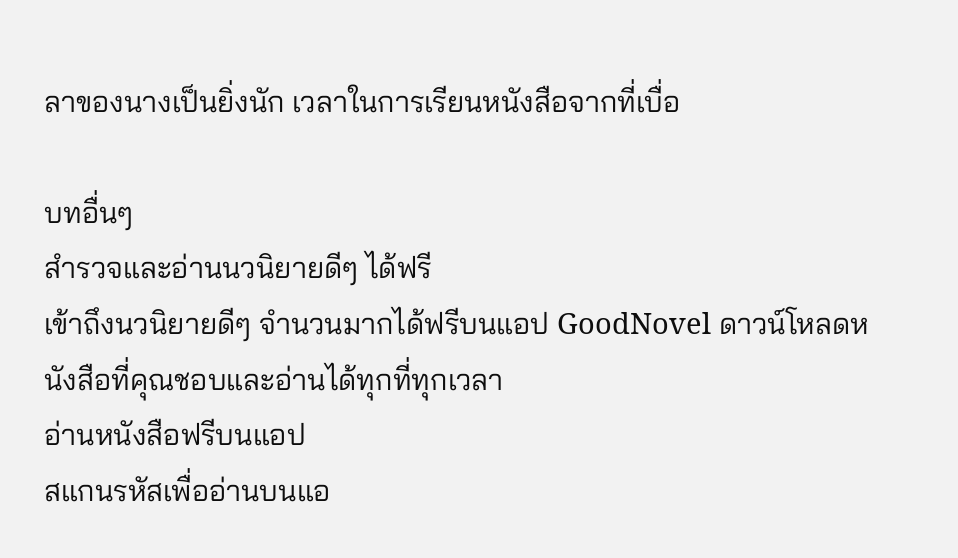ลาของนางเป็นยิ่งนัก เวลาในการเรียนหนังสือจากที่เบื่อ

บทอื่นๆ
สำรวจและอ่านนวนิยายดีๆ ได้ฟรี
เข้าถึงนวนิยายดีๆ จำนวนมากได้ฟรีบนแอป GoodNovel ดาวน์โหลดหนังสือที่คุณชอบและอ่านได้ทุกที่ทุกเวลา
อ่านหนังสือฟรีบนแอป
สแกนรหัสเพื่ออ่านบนแอ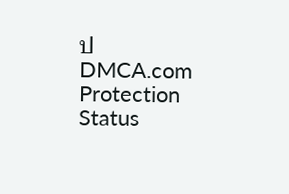ป
DMCA.com Protection Status